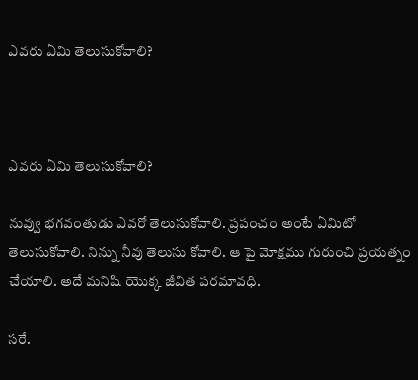ఎవరు ఏమి తెలుసుకోవాలి?



ఎవరు ఏమి తెలుసుకోవాలి?

నువ్వు భగవంతుడు ఎవరో తెలుసుకోవాలి. ప్రపంచం అంటే ఏమిటో తెలుసుకోవాలి. నిన్ను నీవు తెలుసు కోవాలి. ఆ పై మోక్షము గురుంచి ప్రయత్నం చేయాలి. అదే మనిషి యొక్క జీవిత పరమావధి.

సరే.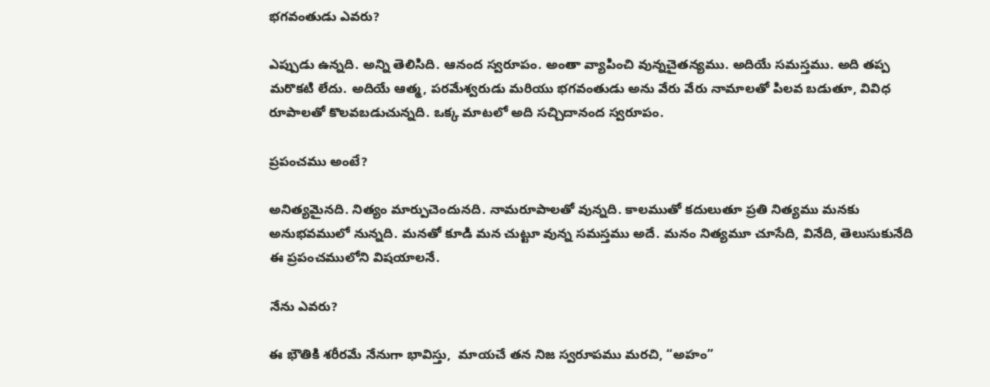భగవంతుడు ఎవరు?

ఎప్పుడు ఉన్నది. అన్ని తెలిసిది. ఆనంద స్వరూపం. అంతా వ్యాపించి వున్నచైతన్యము. అదియే సమస్తము. అది తప్ప మరొకటి లేదు. అదియే ఆత్మ, పరమేశ్వరుడు మరియు భగవంతుడు అను వేరు వేరు నామాలతో పిలవ బడుతూ, వివిధ రూపాలతో కొలవబడుచున్నది. ఒక్క మాటలో అది సచ్చిదానంద స్వరూపం.

ప్రపంచము అంటే?

అనిత్యమైనది. నిత్యం మార్పుచెందునది. నామరూపాలతో వున్నది. కాలముతో కదులుతూ ప్రతి నిత్యము మనకు అనుభవములో నున్నది. మనతో కూడి మన చుట్టూ వున్న సమస్తము అదే. మనం నిత్యమూ చూసేది, వినేది, తెలుసుకునేది ఈ ప్రపంచములోని విషయాలనే.

నేను ఎవరు?

ఈ భౌతికి శరీరమే నేనుగా భావిస్తు,  మాయచే తన నిజ స్వరూపము మరచి, “అహం”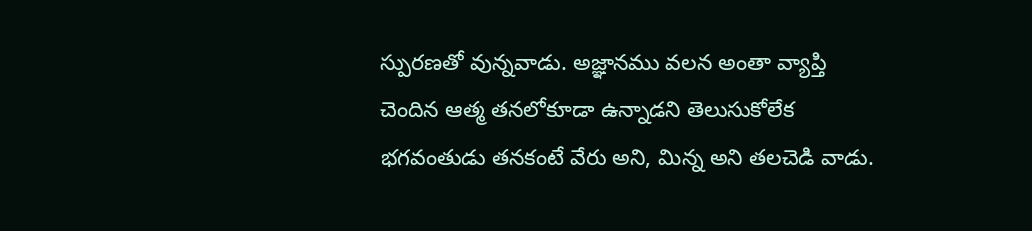స్పురణతో వున్నవాడు. అజ్ఞానము వలన అంతా వ్యాప్తి చెందిన ఆత్మ తనలోకూడా ఉన్నాడని తెలుసుకోలేక భగవంతుడు తనకంటే వేరు అని, మిన్న అని తలచెడి వాడు.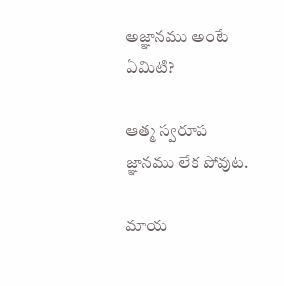అజ్ఞానము అంటే ఏమిటి?

ఆత్మ స్వరూప జ్ఞానము లేక పోవుట.

మాయ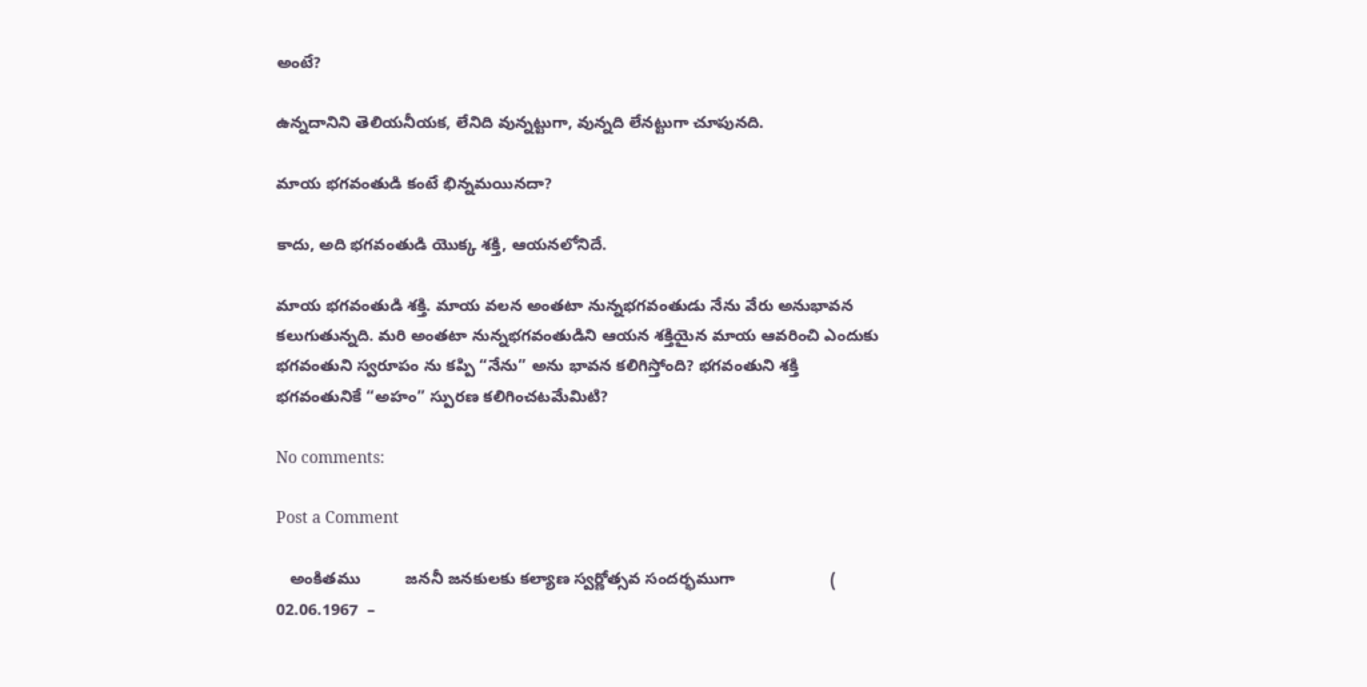అంటే?

ఉన్నదానిని తెలియనీయక, లేనిది వున్నట్టుగా, వున్నది లేనట్టుగా చూపునది.

మాయ భగవంతుడి కంటే భిన్నమయినదా?

కాదు, అది భగవంతుడి యొక్క శక్తి, ఆయనలోనిదే.

మాయ భగవంతుడి శక్తి. మాయ వలన అంతటా నున్నభగవంతుడు నేను వేరు అనుభావన కలుగుతున్నది. మరి అంతటా నున్నభగవంతుడిని ఆయన శక్తియైన మాయ ఆవరించి ఎందుకు భగవంతుని స్వరూపం ను కప్పి “నేను” అను భావన కలిగిస్తోంది? భగవంతుని శక్తి భగవంతునికే “అహం” స్పురణ కలిగించటమేమిటి?

No comments:

Post a Comment

   అంకితము          జననీ జనకులకు కల్యాణ స్వర్ణోత్సవ సందర్భముగా                     ( 02.06.1967  –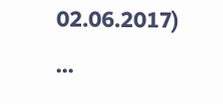02.06.2017)                             ...